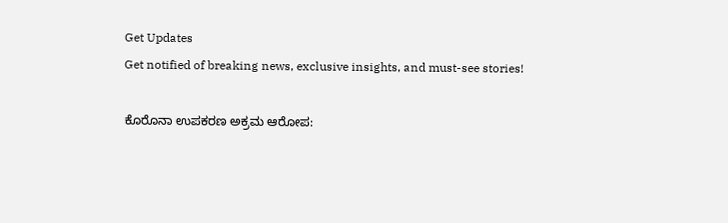Get Updates
Get notified of breaking news, exclusive insights, and must-see stories!

ಕೊರೊನಾ ಉಪಕರಣ ಅಕ್ರಮ ಆರೋಪ: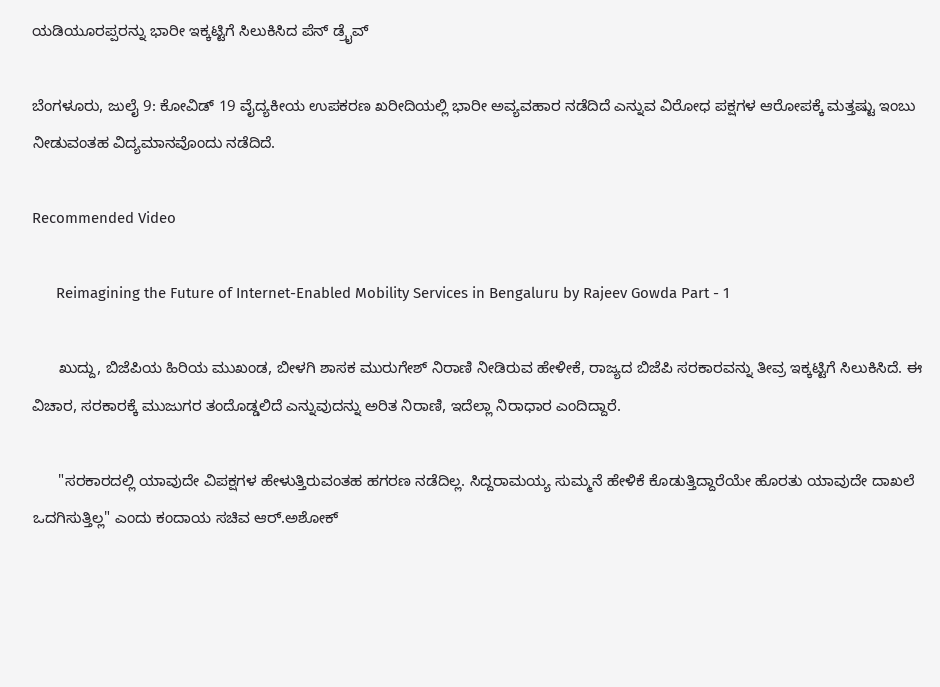ಯಡಿಯೂರಪ್ಪರನ್ನು ಭಾರೀ ಇಕ್ಕಟ್ಟಿಗೆ ಸಿಲುಕಿಸಿದ ಪೆನ್ ಡ್ರೈವ್

ಬೆಂಗಳೂರು, ಜುಲೈ 9: ಕೋವಿಡ್ 19 ವೈದ್ಯಕೀಯ ಉಪಕರಣ ಖರೀದಿಯಲ್ಲಿ ಭಾರೀ ಅವ್ಯವಹಾರ ನಡೆದಿದೆ ಎನ್ನುವ ವಿರೋಧ ಪಕ್ಷಗಳ ಆರೋಪಕ್ಕೆ ಮತ್ತಷ್ಟು ಇಂಬು ನೀಡುವಂತಹ ವಿದ್ಯಮಾನವೊಂದು ನಡೆದಿದೆ.

Recommended Video

      Reimagining the Future of Internet-Enabled Mobility Services in Bengaluru by Rajeev Gowda Part - 1

      ಖುದ್ದು, ಬಿಜೆಪಿಯ ಹಿರಿಯ ಮುಖಂಡ, ಬೀಳಗಿ ಶಾಸಕ ಮುರುಗೇಶ್ ನಿರಾಣಿ ನೀಡಿರುವ ಹೇಳೀಕೆ, ರಾಜ್ಯದ ಬಿಜೆಪಿ ಸರಕಾರವನ್ನು ತೀವ್ರ ಇಕ್ಕಟ್ಟಿಗೆ ಸಿಲುಕಿಸಿದೆ. ಈ ವಿಚಾರ, ಸರಕಾರಕ್ಕೆ ಮುಜುಗರ ತಂದೊಡ್ಡಲಿದೆ ಎನ್ನುವುದನ್ನು ಅರಿತ ನಿರಾಣಿ, ಇದೆಲ್ಲಾ ನಿರಾಧಾರ ಎಂದಿದ್ದಾರೆ.

      "ಸರಕಾರದಲ್ಲಿ ಯಾವುದೇ ವಿಪಕ್ಷಗಳ ಹೇಳುತ್ತಿರುವಂತಹ ಹಗರಣ ನಡೆದಿಲ್ಲ. ಸಿದ್ದರಾಮಯ್ಯ ಸುಮ್ಮನೆ ಹೇಳಿಕೆ ಕೊಡುತ್ತಿದ್ದಾರೆಯೇ ಹೊರತು ಯಾವುದೇ ದಾಖಲೆ ಒದಗಿಸುತ್ತಿಲ್ಲ" ಎಂದು ಕಂದಾಯ ಸಚಿವ ಆರ್.ಅಶೋಕ್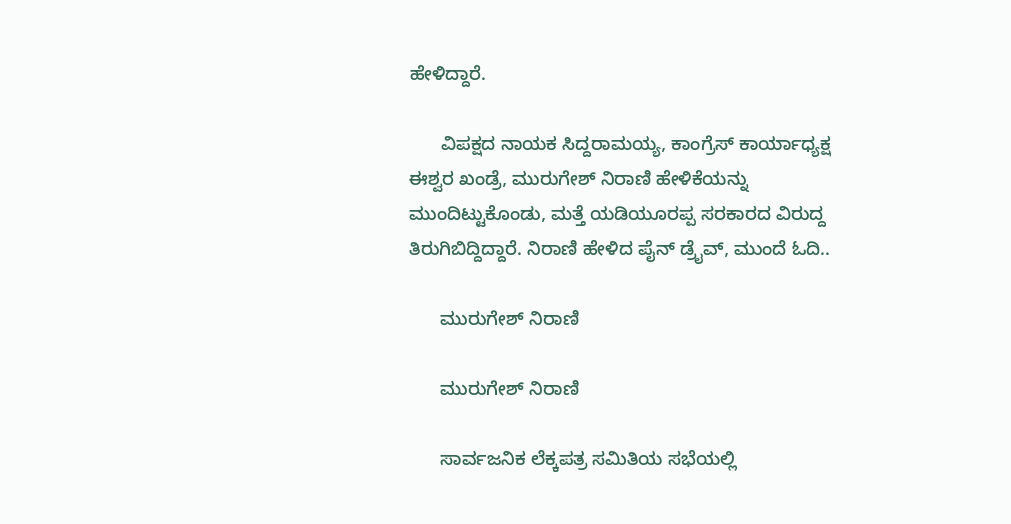ಹೇಳಿದ್ದಾರೆ.

      ವಿಪಕ್ಷದ ನಾಯಕ ಸಿದ್ದರಾಮಯ್ಯ, ಕಾಂಗ್ರೆಸ್ ಕಾರ್ಯಾಧ್ಯಕ್ಷ ಈಶ್ವರ ಖಂಡ್ರೆ, ಮುರುಗೇಶ್ ನಿರಾಣಿ ಹೇಳಿಕೆಯನ್ನು ಮುಂದಿಟ್ಟುಕೊಂಡು, ಮತ್ತೆ ಯಡಿಯೂರಪ್ಪ ಸರಕಾರದ ವಿರುದ್ದ ತಿರುಗಿಬಿದ್ದಿದ್ದಾರೆ. ನಿರಾಣಿ ಹೇಳಿದ ಪೈನ್ ಡ್ರೈವ್, ಮುಂದೆ ಓದಿ..

      ಮುರುಗೇಶ್ ನಿರಾಣಿ

      ಮುರುಗೇಶ್ ನಿರಾಣಿ

      ಸಾರ್ವಜನಿಕ ಲೆಕ್ಕಪತ್ರ ಸಮಿತಿಯ ಸಭೆಯಲ್ಲಿ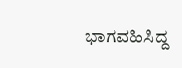ಭಾಗವಹಿಸಿದ್ದ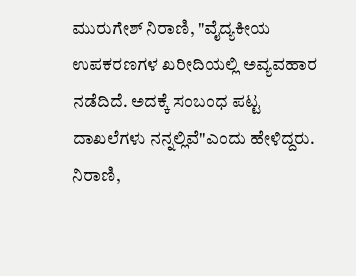ಮುರುಗೇಶ್ ನಿರಾಣಿ, "ವೈದ್ಯಕೀಯ ಉಪಕರಣಗಳ ಖರೀದಿಯಲ್ಲಿ ಅವ್ಯವಹಾರ ನಡೆದಿದೆ. ಅದಕ್ಕೆ ಸಂಬಂಧ ಪಟ್ಟ ದಾಖಲೆಗಳು ನನ್ನಲ್ಲಿವೆ"ಎಂದು ಹೇಳಿದ್ದರು. ನಿರಾಣಿ,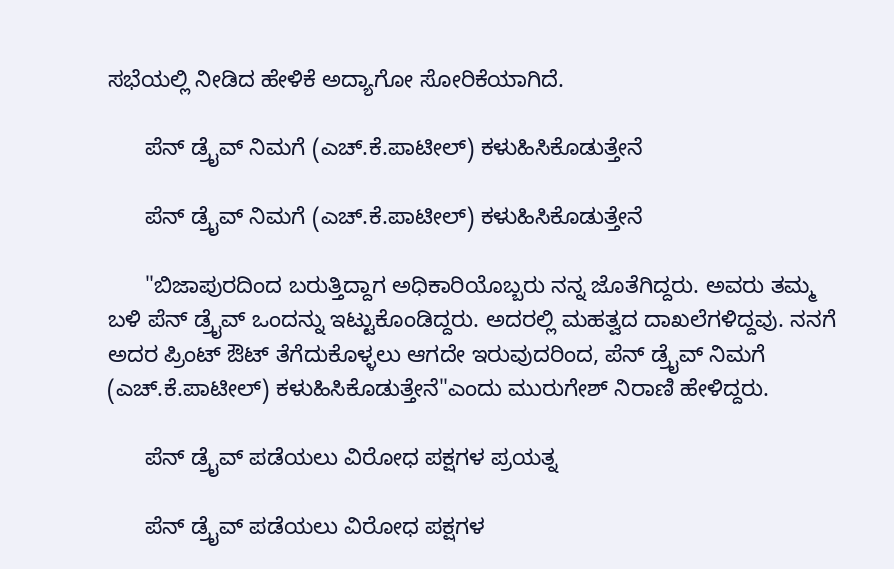ಸಭೆಯಲ್ಲಿ ನೀಡಿದ ಹೇಳಿಕೆ ಅದ್ಯಾಗೋ ಸೋರಿಕೆಯಾಗಿದೆ.

      ಪೆನ್ ಡ್ರೈವ್ ನಿಮಗೆ (ಎಚ್.ಕೆ.ಪಾಟೀಲ್) ಕಳುಹಿಸಿಕೊಡುತ್ತೇನೆ

      ಪೆನ್ ಡ್ರೈವ್ ನಿಮಗೆ (ಎಚ್.ಕೆ.ಪಾಟೀಲ್) ಕಳುಹಿಸಿಕೊಡುತ್ತೇನೆ

      "ಬಿಜಾಪುರದಿಂದ ಬರುತ್ತಿದ್ದಾಗ ಅಧಿಕಾರಿಯೊಬ್ಬರು ನನ್ನ ಜೊತೆಗಿದ್ದರು. ಅವರು ತಮ್ಮ ಬಳಿ ಪೆನ್ ಡ್ರೈವ್ ಒಂದನ್ನು ಇಟ್ಟುಕೊಂಡಿದ್ದರು. ಅದರಲ್ಲಿ ಮಹತ್ವದ ದಾಖಲೆಗಳಿದ್ದವು. ನನಗೆ ಅದರ ಪ್ರಿಂಟ್ ಔಟ್ ತೆಗೆದುಕೊಳ್ಳಲು ಆಗದೇ ಇರುವುದರಿಂದ, ಪೆನ್ ಡ್ರೈವ್ ನಿಮಗೆ (ಎಚ್.ಕೆ.ಪಾಟೀಲ್) ಕಳುಹಿಸಿಕೊಡುತ್ತೇನೆ"ಎಂದು ಮುರುಗೇಶ್ ನಿರಾಣಿ ಹೇಳಿದ್ದರು.

      ಪೆನ್ ಡ್ರೈವ್ ಪಡೆಯಲು ವಿರೋಧ ಪಕ್ಷಗಳ ಪ್ರಯತ್ನ

      ಪೆನ್ ಡ್ರೈವ್ ಪಡೆಯಲು ವಿರೋಧ ಪಕ್ಷಗಳ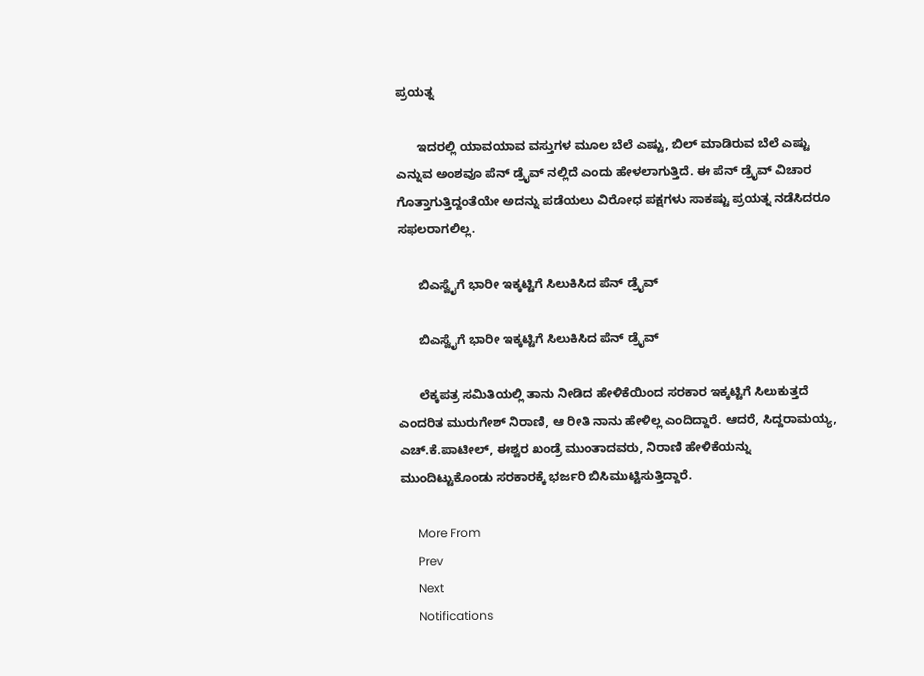ಪ್ರಯತ್ನ

      ಇದರಲ್ಲಿ ಯಾವಯಾವ ವಸ್ತುಗಳ ಮೂಲ ಬೆಲೆ ಎಷ್ಟು, ಬಿಲ್ ಮಾಡಿರುವ ಬೆಲೆ ಎಷ್ಟು ಎನ್ನುವ ಅಂಶವೂ ಪೆನ್ ಡ್ರೈವ್ ನಲ್ಲಿದೆ ಎಂದು ಹೇಳಲಾಗುತ್ತಿದೆ. ಈ ಪೆನ್ ಡ್ರೈವ್ ವಿಚಾರ ಗೊತ್ತಾಗುತ್ತಿದ್ದಂತೆಯೇ ಅದನ್ನು ಪಡೆಯಲು ವಿರೋಧ ಪಕ್ಷಗಳು ಸಾಕಷ್ಟು ಪ್ರಯತ್ನ ನಡೆಸಿದರೂ ಸಫಲರಾಗಲಿಲ್ಲ.

      ಬಿಎಸ್ವೈಗೆ ಭಾರೀ ಇಕ್ಕಟ್ಟಿಗೆ ಸಿಲುಕಿಸಿದ ಪೆನ್ ಡ್ರೈವ್

      ಬಿಎಸ್ವೈಗೆ ಭಾರೀ ಇಕ್ಕಟ್ಟಿಗೆ ಸಿಲುಕಿಸಿದ ಪೆನ್ ಡ್ರೈವ್

      ಲೆಕ್ಕಪತ್ರ ಸಮಿತಿಯಲ್ಲಿ ತಾನು ನೀಡಿದ ಹೇಳಿಕೆಯಿಂದ ಸರಕಾರ ಇಕ್ಕಟ್ಟಿಗೆ ಸಿಲುಕುತ್ತದೆ ಎಂದರಿತ ಮುರುಗೇಶ್ ನಿರಾಣಿ, ಆ ರೀತಿ ನಾನು ಹೇಳಿಲ್ಲ ಎಂದಿದ್ದಾರೆ. ಆದರೆ, ಸಿದ್ದರಾಮಯ್ಯ, ಎಚ್.ಕೆ.ಪಾಟೀಲ್, ಈಶ್ವರ ಖಂಡ್ರೆ ಮುಂತಾದವರು, ನಿರಾಣಿ ಹೇಳಿಕೆಯನ್ನು ಮುಂದಿಟ್ಟುಕೊಂಡು ಸರಕಾರಕ್ಕೆ ಭರ್ಜರಿ ಬಿಸಿಮುಟ್ಟಿಸುತ್ತಿದ್ದಾರೆ.

      More From
      Prev
      Next
      Notifications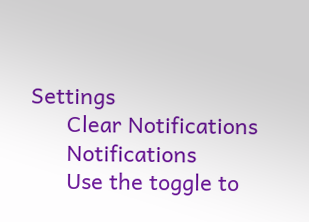Settings
      Clear Notifications
      Notifications
      Use the toggle to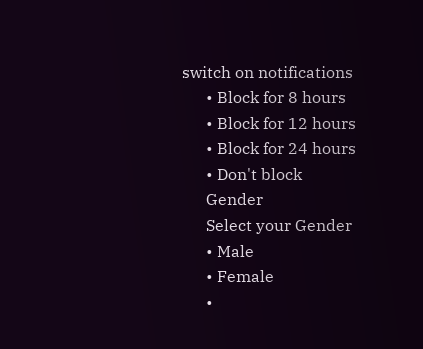switch on notifications
      • Block for 8 hours
      • Block for 12 hours
      • Block for 24 hours
      • Don't block
      Gender
      Select your Gender
      • Male
      • Female
      •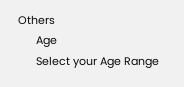Others
      Age
      Select your Age Range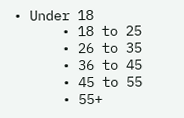• Under 18
      • 18 to 25
      • 26 to 35
      • 36 to 45
      • 45 to 55
      • 55+